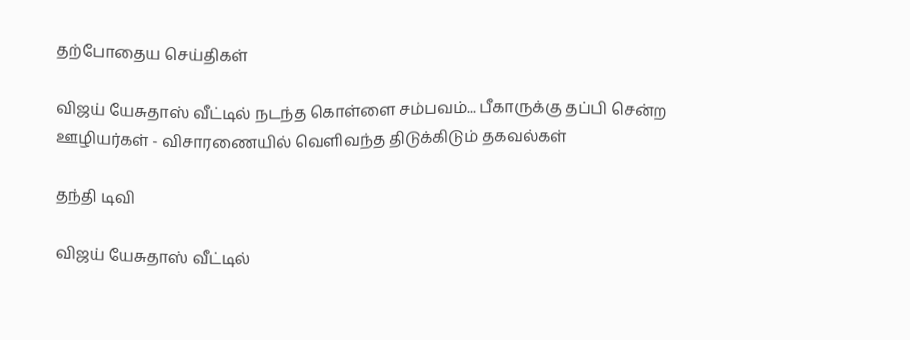தற்போதைய செய்திகள்

விஜய் யேசுதாஸ் வீட்டில் நடந்த கொள்ளை சம்பவம்... பீகாருக்கு தப்பி சென்ற ஊழியர்கள் - விசாரணையில் வெளிவந்த திடுக்கிடும் தகவல்கள்

தந்தி டிவி

விஜய் யேசுதாஸ் வீட்டில்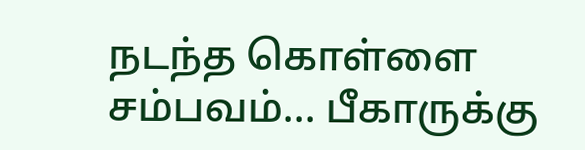நடந்த கொள்ளை சம்பவம்... பீகாருக்கு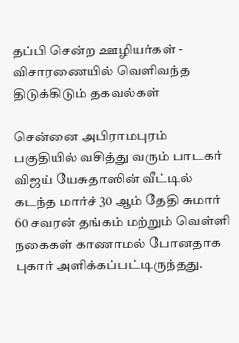தப்பி சென்ற ஊழியர்கள் - விசாரணையில் வெளிவந்த திடுக்கிடும் தகவல்கள்

சென்னை அபிராமபுரம் பகுதியில் வசித்து வரும் பாடகர் விஜய் யேசுதாஸின் வீட்டில் கடந்த மார்ச் 30 ஆம் தேதி சுமார் 60 சவரன் தங்கம் மற்றும் வெள்ளி நகைகள் காணாமல் போனதாக புகார் அளிக்கப்பட்டிருந்தது.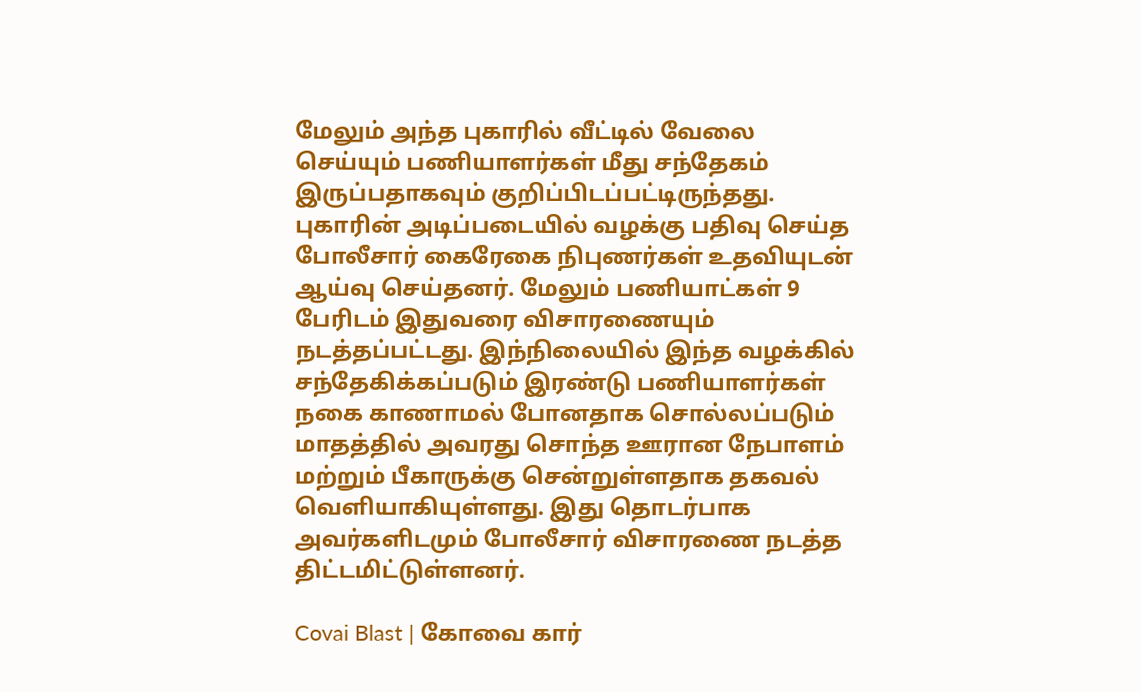மேலும் அந்த புகாரில் வீட்டில் வேலை செய்யும் பணியாளர்கள் மீது சந்தேகம் இருப்பதாகவும் குறிப்பிடப்பட்டிருந்தது. புகாரின் அடிப்படையில் வழக்கு பதிவு செய்த போலீசார் கைரேகை நிபுணர்கள் உதவியுடன் ஆய்வு செய்தனர். மேலும் பணியாட்கள் 9 பேரிடம் இதுவரை விசாரணையும் நடத்தப்பட்டது. இந்நிலையில் இந்த வழக்கில் சந்தேகிக்கப்படும் இரண்டு பணியாளர்கள் நகை காணாமல் போனதாக சொல்லப்படும் மாதத்தில் அவரது சொந்த ஊரான நேபாளம் மற்றும் பீகாருக்கு சென்றுள்ளதாக தகவல் வெளியாகியுள்ளது. இது தொடர்பாக அவர்களிடமும் போலீசார் விசாரணை நடத்த திட்டமிட்டுள்ளனர்.

Covai Blast | கோவை கார்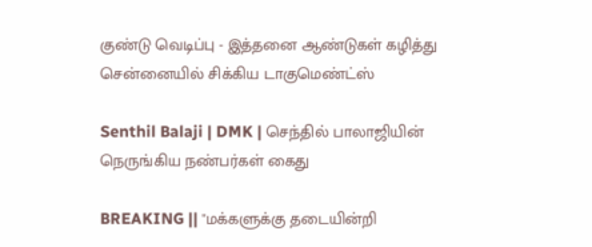குண்டு வெடிப்பு - இத்தனை ஆண்டுகள் கழித்து சென்னையில் சிக்கிய டாகுமெண்ட்ஸ்

Senthil Balaji | DMK | செந்தில் பாலாஜியின் நெருங்கிய நண்பர்கள் கைது

BREAKING || "மக்களுக்கு தடையின்றி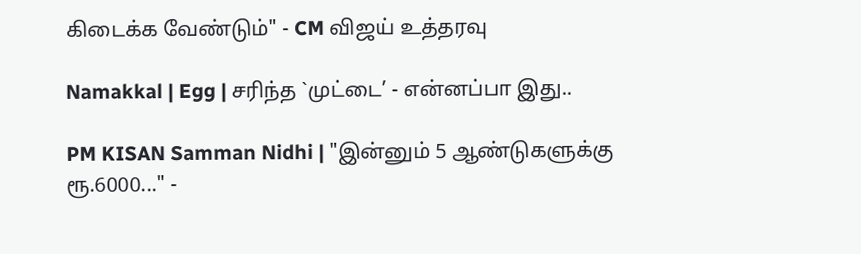கிடைக்க வேண்டும்" - CM விஜய் உத்தரவு

Namakkal | Egg | சரிந்த `முட்டை’ - என்னப்பா இது..

PM KISAN Samman Nidhi | "இன்னும் 5 ஆண்டுகளுக்கு ரூ.6000..." -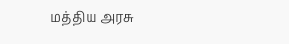மத்திய அரசு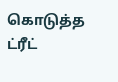கொடுத்த ட்ரீட்